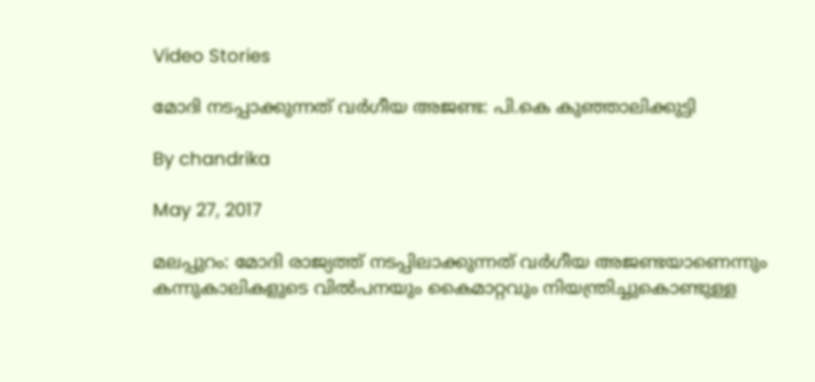Video Stories

മോദി നടപ്പാക്കുന്നത് വര്‍ഗീയ അജണ്ട: പി.കെ കുഞ്ഞാലിക്കുട്ടി

By chandrika

May 27, 2017

മലപ്പുറം: മോദി രാജ്യത്ത് നടപ്പിലാക്കുന്നത് വര്‍ഗീയ അജണ്ടയാണെന്നും കന്നുകാലികളുടെ വില്‍പനയും കൈമാറ്റവും നിയന്ത്രിച്ചുകൊണ്ടുള്ള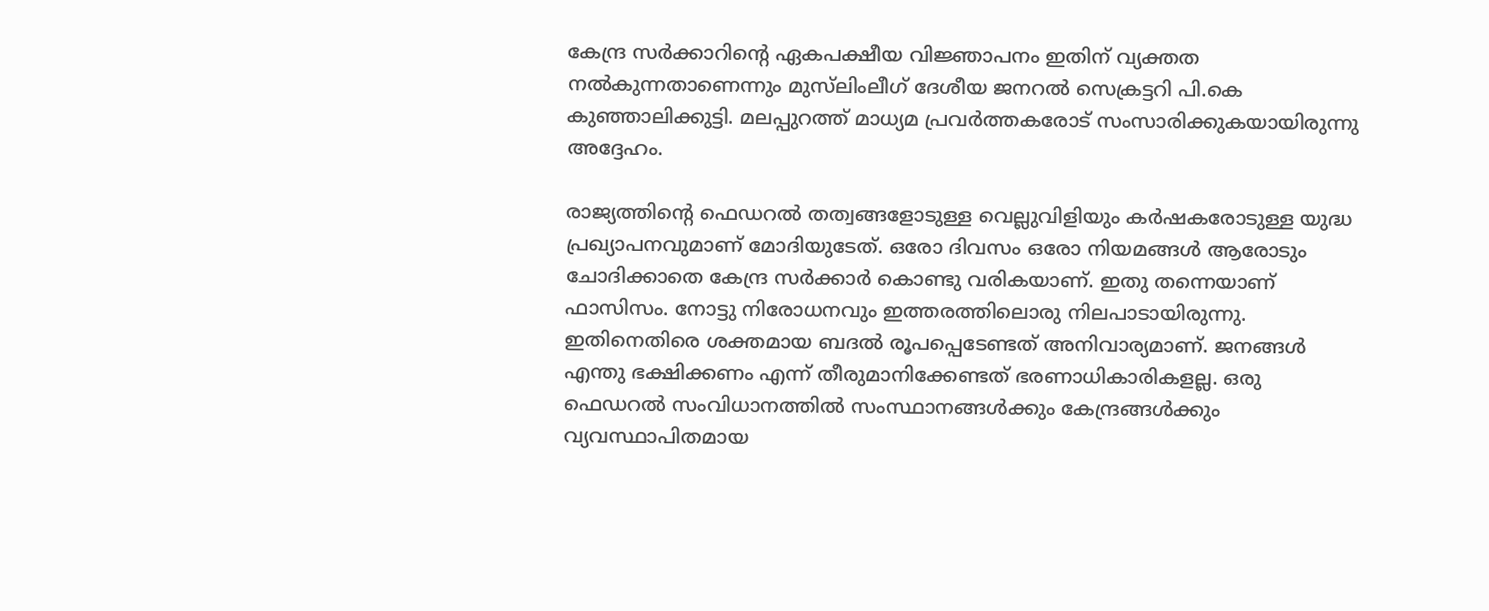കേന്ദ്ര സര്‍ക്കാറിന്റെ ഏകപക്ഷീയ വിജ്ഞാപനം ഇതിന് വ്യക്തത നല്‍കുന്നതാണെന്നും മുസ്‌ലിംലീഗ് ദേശീയ ജനറല്‍ സെക്രട്ടറി പി.കെ കുഞ്ഞാലിക്കുട്ടി. മലപ്പുറത്ത് മാധ്യമ പ്രവര്‍ത്തകരോട് സംസാരിക്കുകയായിരുന്നു അദ്ദേഹം.

രാജ്യത്തിന്റെ ഫെഡറല്‍ തത്വങ്ങളോടുള്ള വെല്ലുവിളിയും കര്‍ഷകരോടുള്ള യുദ്ധ പ്രഖ്യാപനവുമാണ് മോദിയുടേത്. ഒരോ ദിവസം ഒരോ നിയമങ്ങള്‍ ആരോടും ചോദിക്കാതെ കേന്ദ്ര സര്‍ക്കാര്‍ കൊണ്ടു വരികയാണ്. ഇതു തന്നെയാണ് ഫാസിസം. നോട്ടു നിരോധനവും ഇത്തരത്തിലൊരു നിലപാടായിരുന്നു. ഇതിനെതിരെ ശക്തമായ ബദല്‍ രൂപപ്പെടേണ്ടത് അനിവാര്യമാണ്. ജനങ്ങള്‍ എന്തു ഭക്ഷിക്കണം എന്ന് തീരുമാനിക്കേണ്ടത് ഭരണാധികാരികളല്ല. ഒരു ഫെഡറല്‍ സംവിധാനത്തില്‍ സംസ്ഥാനങ്ങള്‍ക്കും കേന്ദ്രങ്ങള്‍ക്കും വ്യവസ്ഥാപിതമായ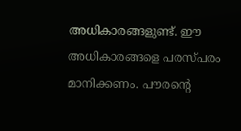അധികാരങ്ങളുണ്ട്. ഈ അധികാരങ്ങളെ പരസ്പരം മാനിക്കണം. പൗരന്റെ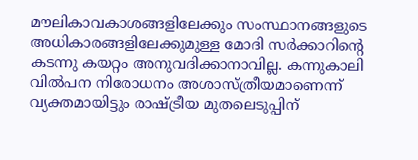മൗലികാവകാശങ്ങളിലേക്കും സംസ്ഥാനങ്ങളുടെ അധികാരങ്ങളിലേക്കുമുള്ള മോദി സര്‍ക്കാറിന്റെ കടന്നു കയറ്റം അനുവദിക്കാനാവില്ല. കന്നുകാലി വില്‍പന നിരോധനം അശാസ്ത്രീയമാണെന്ന് വ്യക്തമായിട്ടും രാഷ്ട്രീയ മുതലെടുപ്പിന്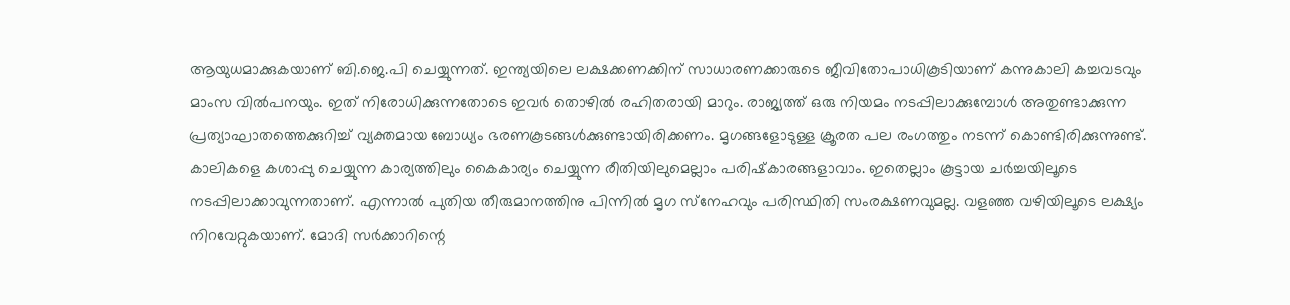ആയുധമാക്കുകയാണ് ബി.ജെ.പി ചെയ്യുന്നത്. ഇന്ത്യയിലെ ലക്ഷക്കണക്കിന് സാധാരണക്കാരുടെ ജീവിതോപാധികൂടിയാണ് കന്നുകാലി കച്ചവടവും മാംസ വില്‍പനയും. ഇത് നിരോധിക്കുന്നതോടെ ഇവര്‍ തൊഴില്‍ രഹിതരായി മാറും. രാജ്യത്ത് ഒരു നിയമം നടപ്പിലാക്കുമ്പോള്‍ അതുണ്ടാക്കുന്ന പ്രത്യാഘാതത്തെക്കുറിച്ച് വ്യക്തമായ ബോധ്യം ഭരണകൂടങ്ങള്‍ക്കുണ്ടായിരിക്കണം. മൃഗങ്ങളോടുള്ള ക്രൂരത പല രംഗത്തും നടന്ന് കൊണ്ടിരിക്കുന്നുണ്ട്. കാലികളെ കശാപ്പു ചെയ്യുന്ന കാര്യത്തിലും കൈകാര്യം ചെയ്യുന്ന രീതിയിലുമെല്ലാം പരിഷ്‌കാരങ്ങളാവാം. ഇതെല്ലാം കൂട്ടായ ചര്‍ച്ചയിലൂടെ നടപ്പിലാക്കാവുന്നതാണ്. എന്നാല്‍ പുതിയ തീരുമാനത്തിനു പിന്നില്‍ മൃഗ സ്‌നേഹവും പരിസ്ഥിതി സംരക്ഷണവുമല്ല. വളഞ്ഞ വഴിയിലൂടെ ലക്ഷ്യം നിറവേറ്റുകയാണ്. മോദി സര്‍ക്കാറിന്റെ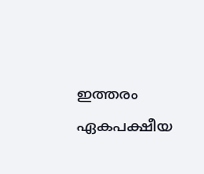ഇത്തരം ഏകപക്ഷീയ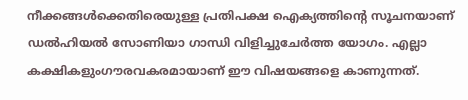നീക്കങ്ങള്‍ക്കെതിരെയുള്ള പ്രതിപക്ഷ ഐക്യത്തിന്റെ സൂചനയാണ് ഡല്‍ഹിയല്‍ സോണിയാ ഗാന്ധി വിളിച്ചുചേര്‍ത്ത യോഗം. എല്ലാ കക്ഷികളുംഗൗരവകരമായാണ് ഈ വിഷയങ്ങളെ കാണുന്നത്.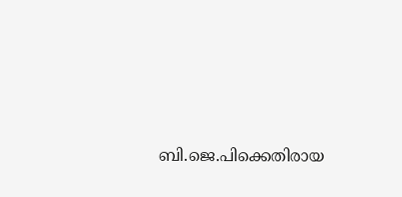ബി.ജെ.പിക്കെതിരായ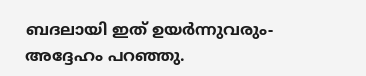ബദലായി ഇത് ഉയര്‍ന്നുവരും- അദ്ദേഹം പറഞ്ഞു.